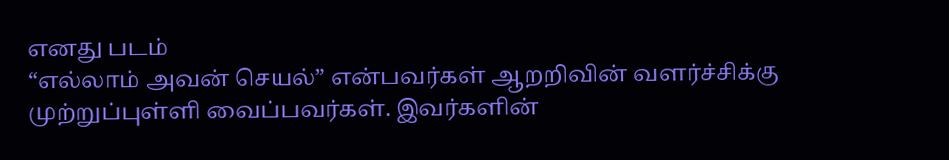எனது படம்
“எல்லாம் அவன் செயல்” என்பவர்கள் ஆறறிவின் வளர்ச்சிக்கு முற்றுப்புள்ளி வைப்பவர்கள். இவர்களின்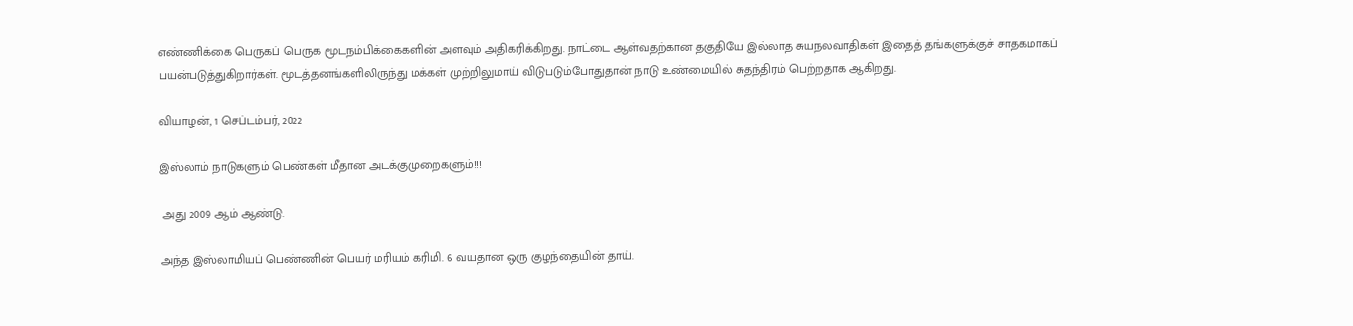எண்ணிக்கை பெருகப் பெருக மூடநம்பிக்கைகளின் அளவும் அதிகரிக்கிறது. நாட்டை ஆள்வதற்கான தகுதியே இல்லாத சுயநலவாதிகள் இதைத் தங்களுக்குச் சாதகமாகப் பயன்படுத்துகிறார்கள். மூடத்தனங்களிலிருந்து மக்கள் முற்றிலுமாய் விடுபடும்போதுதான் நாடு உண்மையில் சுதந்திரம் பெற்றதாக ஆகிறது.

வியாழன், 1 செப்டம்பர், 2022

இஸ்லாம் நாடுகளும் பெண்கள் மீதான அடக்குமுறைகளும்!!!

 அது 2009 ஆம் ஆண்டு.

அந்த இஸ்லாமியப் பெண்ணின் பெயர் மரியம் கரிமி. 6 வயதான ஒரு குழந்தையின் தாய்.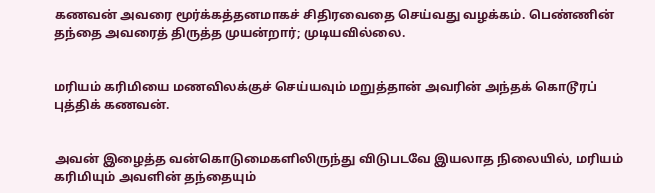கணவன் அவரை மூர்க்கத்தனமாகச் சிதிரவைதை செய்வது வழக்கம். பெண்ணின் தந்தை அவரைத் திருத்த முயன்றார்; முடியவில்லை.


மரியம் கரிமியை மணவிலக்குச் செய்யவும் மறுத்தான் அவரின் அந்தக் கொடூரப் புத்திக் கணவன்.


அவன் இழைத்த வன்கொடுமைகளிலிருந்து விடுபடவே இயலாத நிலையில், மரியம் கரிமியும் அவளின் தந்தையும்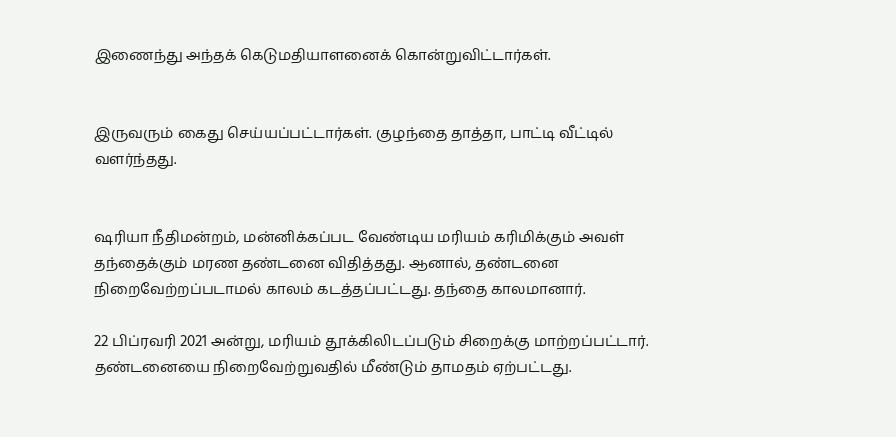இணைந்து அந்தக் கெடுமதியாளனைக் கொன்றுவிட்டார்கள்.


இருவரும் கைது செய்யப்பட்டார்கள். குழந்தை தாத்தா, பாட்டி வீட்டில் வளர்ந்தது.


ஷரியா நீதிமன்றம், மன்னிக்கப்பட வேண்டிய மரியம் கரிமிக்கும் அவள் தந்தைக்கும் மரண தண்டனை விதித்தது. ஆனால், தண்டனை நிறைவேற்றப்படாமல் காலம் கடத்தப்பட்டது. தந்தை காலமானார்.

22 பிப்ரவரி 2021 அன்று, மரியம் தூக்கிலிடப்படும் சிறைக்கு மாற்றப்பட்டார். தண்டனையை நிறைவேற்றுவதில் மீண்டும் தாமதம் ஏற்பட்டது.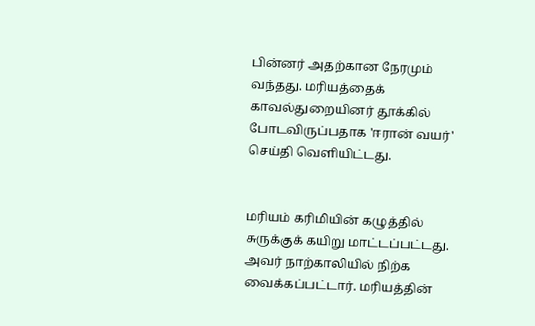பின்னர் அதற்கான நேரமும் வந்தது. மரியத்தைக் காவல்துறையினர் தூக்கில் போடவிருப்பதாக 'ஈரான் வயர்' செய்தி வெளியிட்டது.


மரியம் கரிமியின் கழுத்தில் சுருக்குக் கயிறு மாட்டப்பட்டது. அவர் நாற்காலியில் நிற்க வைக்கப்பட்டார். மரியத்தின்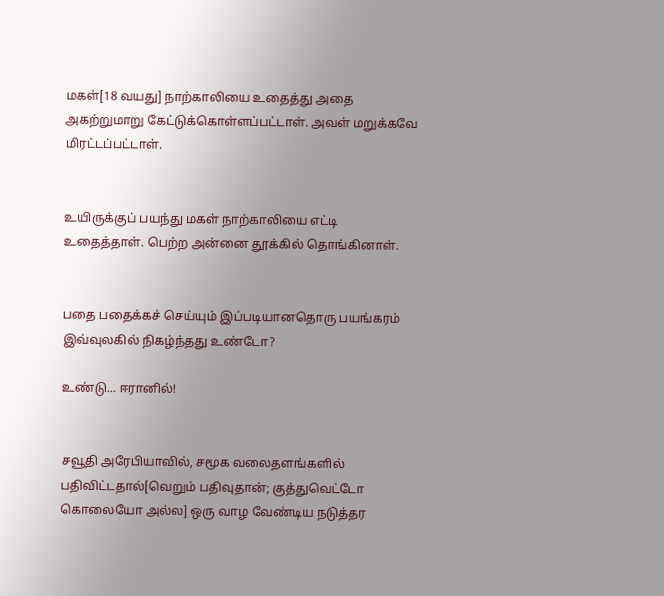மகள்[18 வயது] நாற்காலியை உதைத்து அதை அகற்றுமாறு கேட்டுக்கொள்ளப்பட்டாள். அவள் மறுக்கவே மிரட்டப்பட்டாள்.


உயிருக்குப் பயந்து மகள் நாற்காலியை எட்டி உதைத்தாள். பெற்ற அன்னை தூக்கில் தொங்கினாள்.


பதை பதைக்கச் செய்யும் இப்படியானதொரு பயங்கரம் இவ்வுலகில் நிகழ்ந்தது உண்டோ?

உண்டு... ஈரானில்!


சவூதி அரேபியாவில், சமூக வலைதளங்களில் பதிவிட்டதால்[வெறும் பதிவுதான்; குத்துவெட்டோ கொலையோ அல்ல] ஒரு வாழ வேண்டிய நடுத்தர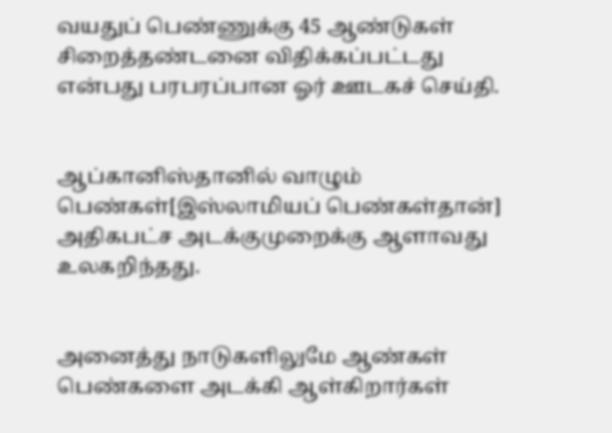வயதுப் பெண்ணுக்கு 45 ஆண்டுகள் சிறைத்தண்டனை விதிக்கப்பட்டது என்பது பரபரப்பான ஓர் ஊடகச் செய்தி.


ஆப்கானிஸ்தானில் வாழும் பெண்கள்[இஸ்லாமியப் பெண்கள்தான்] அதிகபட்ச அடக்குமுறைக்கு ஆளாவது உலகறிந்தது.


அனைத்து நாடுகளிலுமே ஆண்கள் பெண்களை அடக்கி ஆள்கிறார்கள்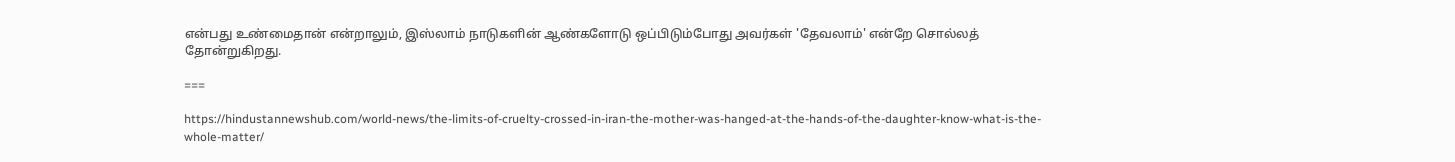என்பது உண்மைதான் என்றாலும், இஸ்லாம் நாடுகளின் ஆண்களோடு ஒப்பிடும்போது அவர்கள் 'தேவலாம்' என்றே சொல்லத் தோன்றுகிறது.

===

https://hindustannewshub.com/world-news/the-limits-of-cruelty-crossed-in-iran-the-mother-was-hanged-at-the-hands-of-the-daughter-know-what-is-the-whole-matter/